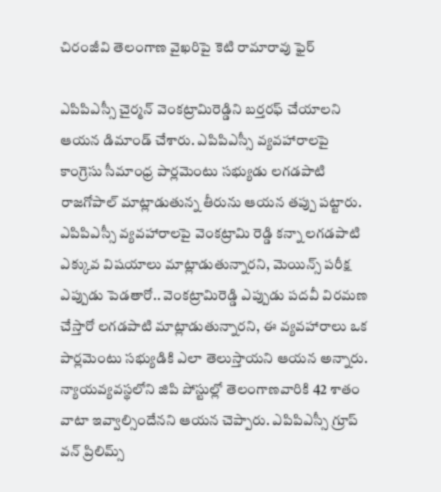చిరంజీవి తెలంగాణ వైఖరిపై కెటి రామారావు ఫైర్

ఎపిపిఎస్సీ చైర్మన్ వెంకట్రామిరెడ్డిని బర్తరఫ్ చేయాలని ఆయన డిమాండ్ చేశారు. ఎపిపిఎస్సీ వ్యవహారాలపై కాంగ్రెసు సీమాంధ్ర పార్లమెంటు సభ్యుడు లగడపాటి రాజగోపాల్ మాట్లాడుతున్న తీరును ఆయన తప్పు పట్టారు. ఎపిపిఎస్సీ వ్యవహారాలపై వెంకట్రామి రెడ్డి కన్నా లగడపాటి ఎక్కువ విషయాలు మాట్లాడుతున్నారని, మెయిన్స్ పరీక్ష ఎప్పుడు పెడతారో.. వెంకట్రామిరెడ్డి ఎప్పుడు పదవీ విరమణ చేస్తారో లగడపాటి మాట్లాడుతున్నారని, ఈ వ్యవహారాలు ఒక పార్లమెంటు సభ్యుడికి ఎలా తెలుస్తాయని ఆయన అన్నారు. న్యాయవ్యవస్థలోని జిపి పోస్టుల్లో తెలంగాణవారికి 42 శాతం వాటా ఇవ్వాల్సిందేనని ఆయన చెప్పారు. ఎపిపిఎస్సీ గ్రూప్ వన్ ప్రిలిమ్స్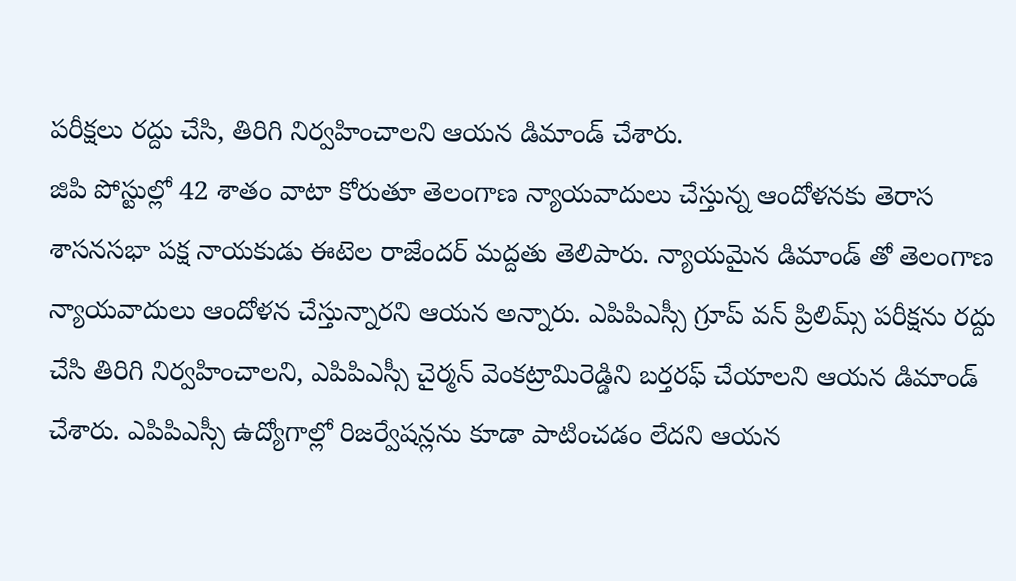పరీక్షలు రద్దు చేసి, తిరిగి నిర్వహించాలని ఆయన డిమాండ్ చేశారు.
జిపి పోస్టుల్లో 42 శాతం వాటా కోరుతూ తెలంగాణ న్యాయవాదులు చేస్తున్న ఆందోళనకు తెరాస శాసనసభా పక్ష నాయకుడు ఈటెల రాజేందర్ మద్దతు తెలిపారు. న్యాయమైన డిమాండ్ తో తెలంగాణ న్యాయవాదులు ఆందోళన చేస్తున్నారని ఆయన అన్నారు. ఎపిపిఎస్సీ గ్రూప్ వన్ ప్రిలిమ్స్ పరీక్షను రద్దు చేసి తిరిగి నిర్వహించాలని, ఎపిపిఎస్సీ చైర్మన్ వెంకట్రామిరెడ్డిని బర్తరఫ్ చేయాలని ఆయన డిమాండ్ చేశారు. ఎపిపిఎస్సీ ఉద్యోగాల్లో రిజర్వేషన్లను కూడా పాటించడం లేదని ఆయన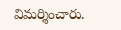విమర్శించారు.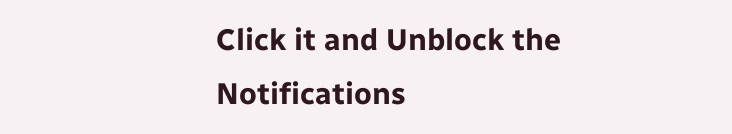Click it and Unblock the Notifications